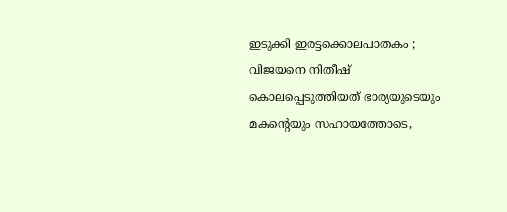ഇടുക്കി ഇരട്ടക്കൊലപാതകം ; വിജയനെ നിതീഷ് കൊലപ്പെടുത്തിയത് ഭാര്യയുടെയും മകന്റെയും സഹായത്തോടെ,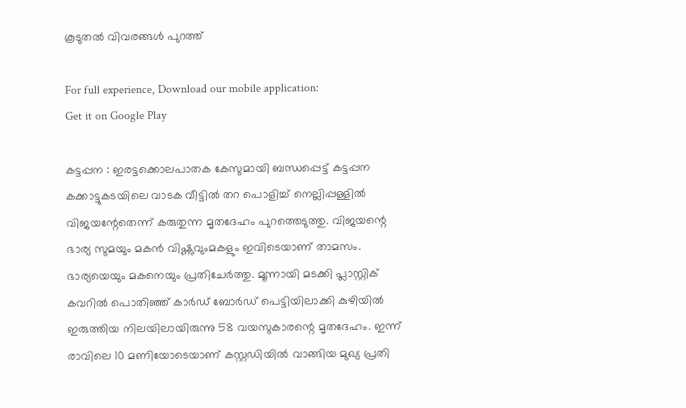കൂടുതൽ വിവരങ്ങൾ പുറത്ത്

For full experience, Download our mobile application:
Get it on Google Play

കട്ടപ്പന : ഇരട്ടക്കൊലപാതക കേസുമായി ബന്ധപ്പെട്ട് കട്ടപ്പന കക്കാട്ടുകടയിലെ വാടക വീട്ടിൽ തറ പൊളിച്ച് നെല്ലിപ്പള്ളിൽ വിജയന്റേതെന്ന് കരുതുന്ന മൃതദേഹം പുറത്തെടുത്തു. വിജയന്റെ ഭാര്യ സുമയും മകൻ വിഷ്ണുവുംമകളും ഇവിടെയാണ് താമസം. ഭാര്യയെയും മകനെയും പ്രതിചേർത്തു. മൂന്നായി മടക്കി പ്ലാസ്റ്റിക് കവറിൽ പൊതിഞ്ഞ് കാർഡ് ബോർഡ് പെട്ടിയിലാക്കി കുഴിയിൽ ഇരുത്തിയ നിലയിലായിരുന്നു 58 വയസുകാരന്റെ മൃതദേഹം. ഇന്ന്  രാവിലെ 10 മണിയോടെയാണ് കസ്റ്റഡിയിൽ വാങ്ങിയ മുഖ്യ പ്രതി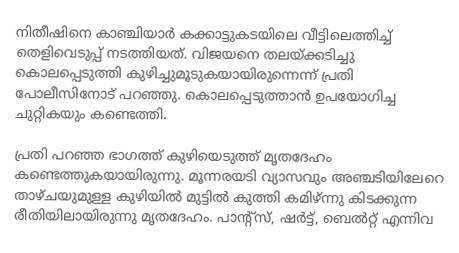നിതീഷിനെ കാഞ്ചിയാർ കക്കാട്ടുകടയിലെ വീട്ടിലെത്തിച്ച് തെളിവെടുപ്പ് നടത്തിയത്. വിജയനെ തലയ്ക്കടിച്ചു കൊലപ്പെടുത്തി കുഴിച്ചുമൂടുകയായിരുന്നെന്ന് പ്രതി പോലീസിനോട് പറഞ്ഞു. കൊലപ്പെടുത്താൻ ഉപയോഗിച്ച ചുറ്റികയും കണ്ടെത്തി.

പ്രതി പറഞ്ഞ ഭാഗത്ത് കുഴിയെടുത്ത് മൃതദേഹം കണ്ടെത്തുകയായിരുന്നു. മൂന്നരയടി വ്യാസവും അഞ്ചടിയിലേറെ താഴ്ചയുമുള്ള കുഴിയിൽ മുട്ടിൽ കുത്തി കമിഴ്ന്നു കിടക്കുന്ന രീതിയിലായിരുന്നു മൃതദേഹം. പാന്റ്സ്, ഷർട്ട്, ബെൽറ്റ് എന്നിവ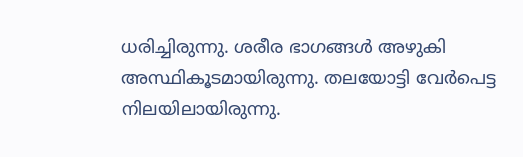ധരിച്ചിരുന്നു. ശരീര ഭാഗങ്ങൾ അഴുകി അസ്ഥികൂടമായിരുന്നു. തലയോട്ടി വേർപെട്ട നിലയിലായിരുന്നു.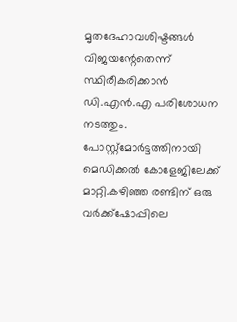മൃതദേഹാവശിഷ്ടങ്ങൾ വിജയന്റേതെന്ന് സ്ഥിരീകരിക്കാൻ ഡി.എൻ.എ പരിശോധന നടത്തും. പോസ്റ്റ്‌മോർട്ടത്തിനായി മെഡിക്കൽ കോളേജിലേക്ക് മാറ്റി.കഴിഞ്ഞ രണ്ടിന് ഒരു വർക്ക്ഷോപ്പിലെ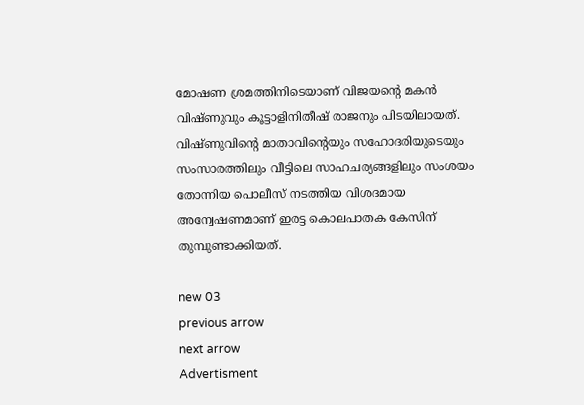മോഷണ ശ്രമത്തിനിടെയാണ് വിജയന്റെ മകൻ വിഷ്ണുവും കൂട്ടാളിനിതീഷ് രാജനും പിടയിലായത്. വിഷ്ണുവിന്റെ മാതാവിന്റെയും സഹോദരിയുടെയും സംസാരത്തിലും വീട്ടിലെ സാഹചര്യങ്ങളിലും സംശയം തോന്നിയ പൊലീസ് നടത്തിയ വിശദമായ അന്വേഷണമാണ് ഇരട്ട കൊലപാതക കേസിന് തുമ്പുണ്ടാക്കിയത്.

new 03
previous arrow
next arrow
Advertisment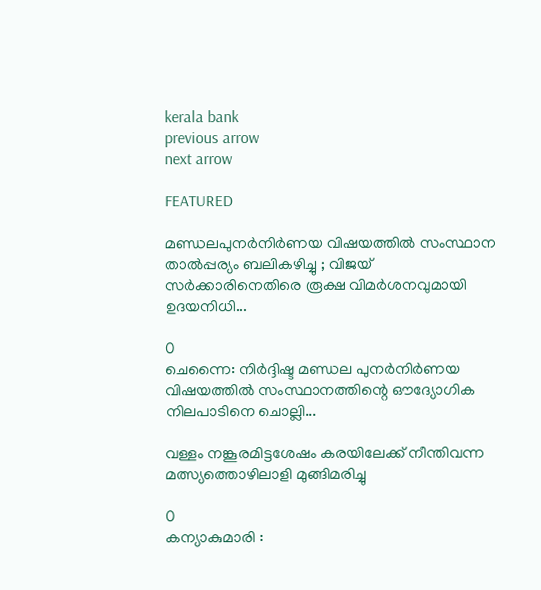kerala bank
previous arrow
next arrow

FEATURED

മണ്ഡലപുനർനിർണയ വിഷയത്തിൽ സംസ്ഥാന താൽപ്പര്യം ബലികഴിച്ചു ; വിജയ് സർക്കാരിനെതിരെ രൂക്ഷ വിമർശനവുമായി ഉദയനിധി...

0
ചെന്നൈ: നിർദ്ദിഷ്ട മണ്ഡല പുനർനിർണയ വിഷയത്തിൽ സംസ്ഥാനത്തിന്റെ ഔദ്യോഗിക നിലപാടിനെ ചൊല്ലി...

വള്ളം നങ്കൂരമിട്ടശേഷം കരയിലേക്ക് നീന്തിവന്ന മത്സ്യത്തൊഴിലാളി മുങ്ങിമരിച്ചു

0
കന്യാകുമാരി :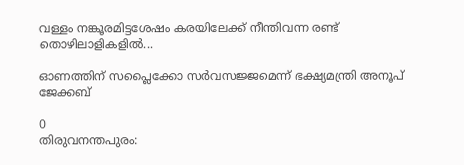വള്ളം നങ്കൂരമിട്ടശേഷം കരയിലേക്ക് നീന്തിവന്ന രണ്ട് തൊഴിലാളികളിൽ...

ഓണത്തിന് സപ്ലൈക്കോ സര്‍വസജ്ജമെന്ന് ഭക്ഷ്യമന്ത്രി അനൂപ് ജേക്കബ്

0
തിരുവനന്തപുരം: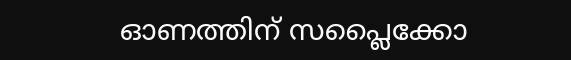ഓണത്തിന് സപ്ലൈക്കോ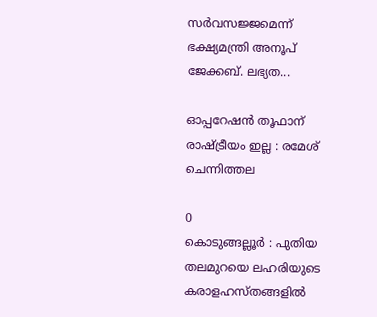സര്‍വസജ്ജമെന്ന് ഭക്ഷ്യമന്ത്രി അനൂപ് ജേക്കബ്. ലഭ്യത...

ഓപ്പറേഷന്‍ തൂഫാന് രാഷ്ട്രീയം ഇല്ല : രമേശ് ചെന്നിത്തല

0
കൊടുങ്ങല്ലൂർ : പുതിയ തലമുറയെ ലഹരിയുടെ കരാളഹസ്തങ്ങളിൽ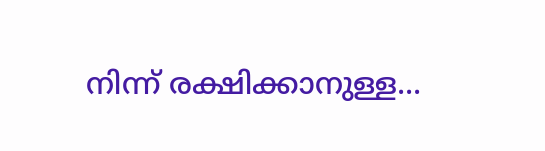നിന്ന് രക്ഷിക്കാനുള്ള...